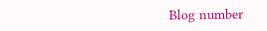Blog number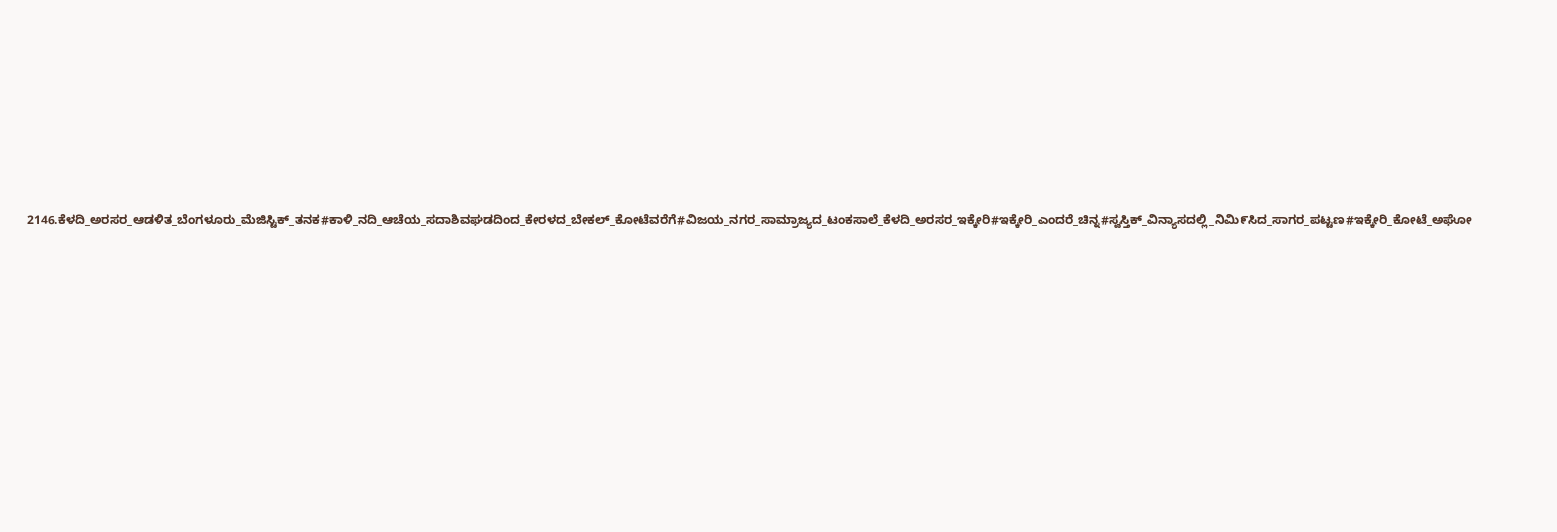2146.ಕೆಳದಿ_ಅರಸರ_ಆಡಳಿತ_ಬೆಂಗಳೂರು_ಮೆಜಿಸ್ಟಿಕ್_ತನಕ#ಕಾಳಿ_ನದಿ_ಆಚೆಯ_ಸದಾಶಿವಘಡದಿಂದ_ಕೇರಳದ_ಬೇಕಲ್_ಕೋಟೆವರೆಗೆ#ವಿಜಯ_ನಗರ_ಸಾಮ್ರಾಜ್ಯದ_ಟಂಕಸಾಲೆ_ಕೆಳದಿ_ಅರಸರ_ಇಕ್ಕೇರಿ#ಇಕ್ಕೇರಿ_ಎಂದರೆ_ಚಿನ್ನ#ಸ್ವಸ್ತಿಕ್_ವಿನ್ಯಾಸದಲ್ಲಿ_ನಿಮಿ೯ಸಿದ_ಸಾಗರ_ಪಟ್ಟಣ#ಇಕ್ಕೇರಿ_ಕೋಟೆ_ಅಘೋ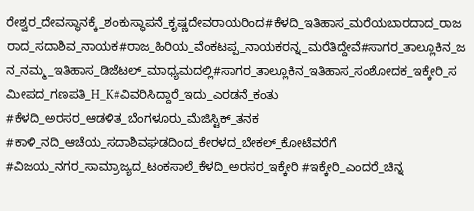ರೇಶ್ವರ_ದೇವಸ್ಥಾನಕ್ಕೆ_ಶಂಕುಸ್ಥಾಪನೆ_ಕೃಷ್ಣದೇವರಾಯರಿಂದ#ಕೆಳದಿ_ಇತಿಹಾಸ_ಮರೆಯಬಾರದಾದ_ರಾಜರಾದ_ಸದಾಶಿವ_ನಾಯಕ#ರಾಜ_ಹಿರಿಯ_ವೆಂಕಟಪ್ಪ_ನಾಯಕರನ್ನ_ಮರೆತಿದ್ದೇವೆ#ಸಾಗರ_ತಾಲ್ಲೂಕಿನ_ಜನ_ನಮ್ಮ_ಇತಿಹಾಸ_ಡಿಜೆಟಲ್_ಮಾಧ್ಯಮದಲ್ಲಿ#ಸಾಗರ_ತಾಲ್ಲೂಕಿನ_ಇತಿಹಾಸ_ಸಂಶೋದಕ_ಇಕ್ಕೇರಿ_ಸಮೀಪದ_ಗಣಪತಿ_H_K#ವಿವರಿಸಿದ್ದಾರೆ_ಇದು_ಎರಡನೆ_ಕಂತು
#ಕೆಳದಿ_ಅರಸರ_ಆಡಳಿತ_ಬೆಂಗಳೂರು_ಮೆಜಿಸ್ಟಿಕ್_ತನಕ #ಕಾಳಿ_ನದಿ_ಆಚೆಯ_ಸದಾಶಿವಘಡದಿಂದ_ಕೇರಳದ_ಬೇಕಲ್_ಕೋಟೆವರೆಗೆ #ವಿಜಯ_ನಗರ_ಸಾಮ್ರಾಜ್ಯದ_ಟಂಕಸಾಲೆ_ಕೆಳದಿ_ಅರಸರ_ಇಕ್ಕೇರಿ #ಇಕ್ಕೇರಿ_ಎಂದರೆ_ಚಿನ್ನ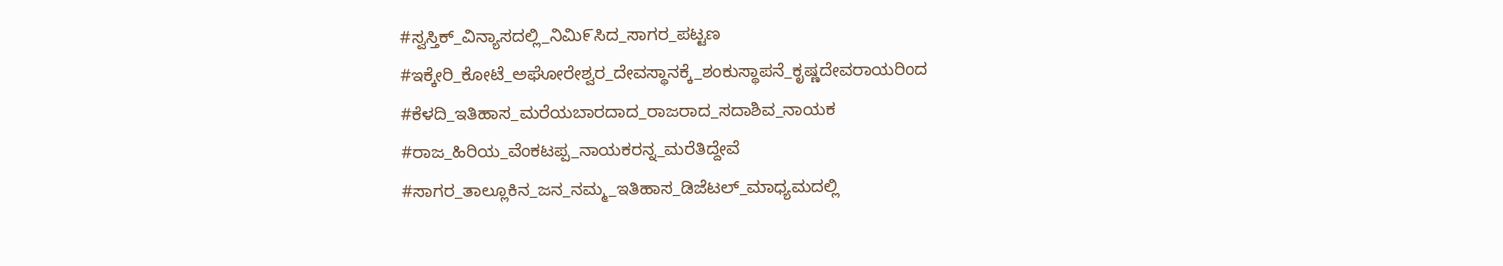#ಸ್ವಸ್ತಿಕ್_ವಿನ್ಯಾಸದಲ್ಲಿ_ನಿಮಿ೯ಸಿದ_ಸಾಗರ_ಪಟ್ಟಣ #ಇಕ್ಕೇರಿ_ಕೋಟೆ_ಅಘೋರೇಶ್ವರ_ದೇವಸ್ಥಾನಕ್ಕೆ_ಶಂಕುಸ್ಥಾಪನೆ_ಕೃಷ್ಣದೇವರಾಯರಿಂದ #ಕೆಳದಿ_ಇತಿಹಾಸ_ಮರೆಯಬಾರದಾದ_ರಾಜರಾದ_ಸದಾಶಿವ_ನಾಯಕ #ರಾಜ_ಹಿರಿಯ_ವೆಂಕಟಪ್ಪ_ನಾಯಕರನ್ನ_ಮರೆತಿದ್ದೇವೆ #ಸಾಗರ_ತಾಲ್ಲೂಕಿನ_ಜನ_ನಮ್ಮ_ಇತಿಹಾಸ_ಡಿಜೆಟಲ್_ಮಾಧ್ಯಮದಲ್ಲಿ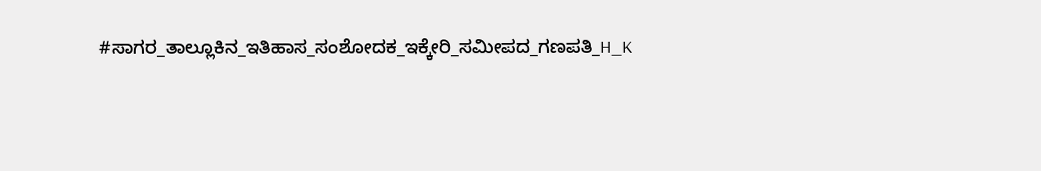#ಸಾಗರ_ತಾಲ್ಲೂಕಿನ_ಇತಿಹಾಸ_ಸಂಶೋದಕ_ಇಕ್ಕೇರಿ_ಸಮೀಪದ_ಗಣಪತಿ_H_K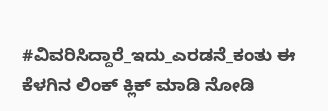#ವಿವರಿಸಿದ್ದಾರೆ_ಇದು_ಎರಡನೆ_ಕಂತು ಈ ಕೆಳಗಿನ ಲಿಂಕ್ ಕ್ಲಿಕ್ ಮಾಡಿ ನೋಡಿ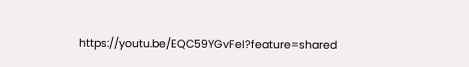https://youtu.be/EQC59YGvFeI?feature=shared